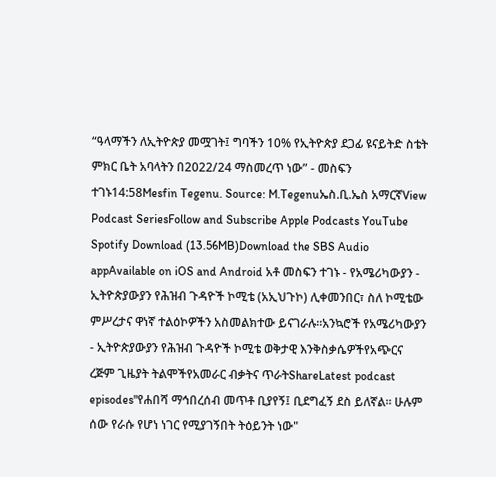“ዓላማችን ለኢትዮጵያ መሟገት፤ ግባችን 10% የኢትዮጵያ ደጋፊ ዩናይትድ ስቴት ምክር ቤት አባላትን በ2022/24 ማስመረጥ ነው” - መስፍን ተገኑ14:58Mesfin Tegenu. Source: M.Tegenuኤስ.ቢ.ኤስ አማርኛView Podcast SeriesFollow and Subscribe Apple Podcasts YouTube Spotify Download (13.56MB)Download the SBS Audio appAvailable on iOS and Android አቶ መስፍን ተገኑ - የአሜሪካውያን - ኢትዮጵያውያን የሕዝብ ጉዳዮች ኮሚቴ (አኢህጉኮ) ሊቀመንበር፣ ስለ ኮሚቴው ምሥረታና ዋነኛ ተልዕኮዎችን አስመልክተው ይናገራሉ።አንኳሮች የአሜሪካውያን - ኢትዮጵያውያን የሕዝብ ጉዳዮች ኮሚቴ ወቅታዊ እንቅስቃሴዎችየአጭርና ረጅም ጊዜያት ትልሞችየአመራር ብቃትና ጥራትShareLatest podcast episodes"የሐበሻ ማኅበረሰብ መጥቶ ቢያየኝ፤ ቢደግፈኝ ደስ ይለኛል። ሁሉም ሰው የራሱ የሆነ ነገር የሚያገኝበት ትዕይንት ነው"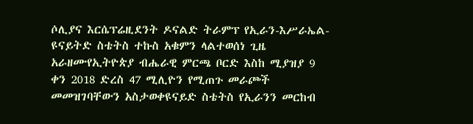ሶሊያና እርሴፕሬዚደንት ዶናልድ ትራምፕ የኢራን-እሥራኤል-ዩናይትድ ስቴትስ ተኩስ አቁምን ላልተወሰነ ጊዜ አራዘሙየኢትዮጵያ ብሔራዊ ምርጫ ቦርድ እስከ ሚያዝያ 9 ቀን 2018 ድረስ 47 ሚሊዮን የሚጠጉ መራጮች መመዝገባቸውን አስታወቀዩናይድ ስቴትስ የኢራንን መርከብ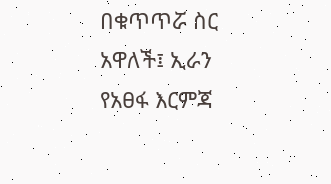በቁጥጥሯ ስር አዋለች፤ ኢራን የአፀፋ እርምጃ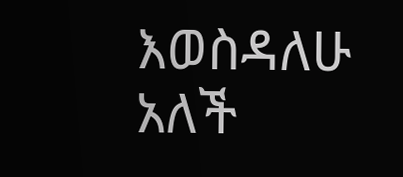እወስዳለሁ አለች